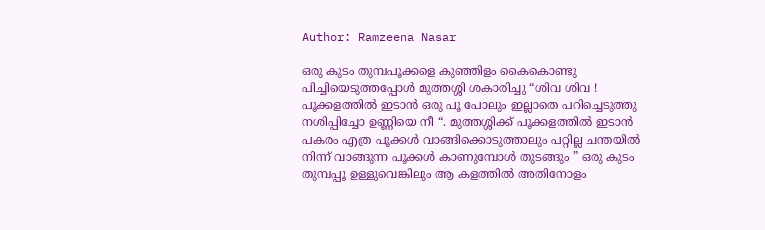Author: Ramzeena Nasar

ഒരു കുടം തുമ്പപൂക്കളെ കുഞ്ഞിളം കൈകൊണ്ടു പിച്ചിയെടുത്തപ്പോൾ മുത്തശ്ശി ശകാരിച്ചു “ശിവ ശിവ ! പൂക്കളത്തിൽ ഇടാൻ ഒരു പൂ പോലും ഇല്ലാതെ പറിച്ചെടുത്തു നശിപ്പിച്ചോ ഉണ്ണിയെ നീ “. മുത്തശ്ശിക്ക് പൂക്കളത്തിൽ ഇടാൻ പകരം എത്ര പൂക്കൾ വാങ്ങിക്കൊടുത്താലും പറ്റില്ല ചന്തയിൽ നിന്ന് വാങ്ങുന്ന പൂക്കൾ കാണുമ്പോൾ തുടങ്ങും ” ഒരു കുടം തുമ്പപ്പൂ ഉള്ളുവെങ്കിലും ആ കളത്തിൽ അതിനോളം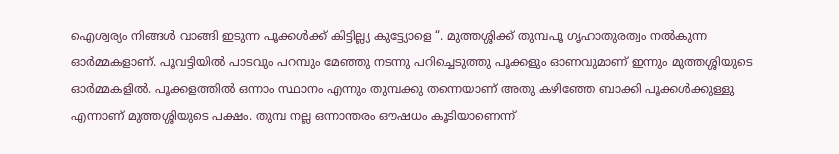ഐശ്വര്യം നിങ്ങൾ വാങ്ങി ഇടുന്ന പൂക്കൾക്ക് കിട്ടില്ല്യ കുട്ട്യോളെ “. മുത്തശ്ശിക്ക് തുമ്പപൂ ഗൃഹാതുരത്വം നൽകുന്ന ഓർമ്മകളാണ്. പൂവട്ടിയിൽ പാടവും പറമ്പും മേഞ്ഞു നടന്നു പറിച്ചെടുത്തു പൂക്കളും ഓണവുമാണ് ഇന്നും മുത്തശ്ശിയുടെ ഓർമ്മകളിൽ. പൂക്കളത്തിൽ ഒന്നാം സ്ഥാനം എന്നും തുമ്പക്കു തന്നെയാണ് അതു കഴിഞ്ഞേ ബാക്കി പൂക്കൾക്കുള്ളു എന്നാണ് മുത്തശ്ശിയുടെ പക്ഷം. തുമ്പ നല്ല ഒന്നാന്തരം ഔഷധം കൂടിയാണെന്ന്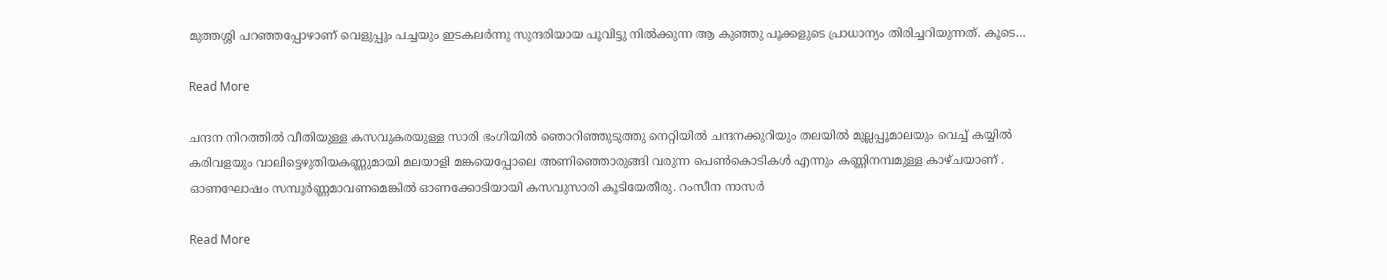മുത്തശ്ശി പറഞ്ഞപ്പോഴാണ് വെളുപ്പും പച്ചയും ഇടകലർന്നു സുന്ദരിയായ പൂവിട്ടു നിൽക്കുന്ന ആ കുഞ്ഞു പൂക്കളുടെ പ്രാധാന്യം തിരിച്ചറിയുന്നത്. കൂടെ…

Read More

ചന്ദന നിറത്തിൽ വീതിയുള്ള കസവുകരയുള്ള സാരി ഭംഗിയിൽ ഞൊറിഞ്ഞുടുത്തു നെറ്റിയിൽ ചന്ദനക്കുറിയും തലയിൽ മുല്ലപ്പൂമാലയും വെച്ച് കയ്യിൽ കരിവളയും വാലിട്ടെഴുതിയകണ്ണുമായി മലയാളി മങ്കയെപ്പോലെ അണിഞ്ഞൊരുങ്ങി വരുന്ന പെൺകൊടികൾ എന്നും കണ്ണിനമ്പമുള്ള കാഴ്ചയാണ് . ഓണഘോഷം സമ്പൂർണ്ണമാവണമെങ്കിൽ ഓണക്കോടിയായി കസവുസാരി കൂടിയേതീരു. റംസീന നാസർ

Read More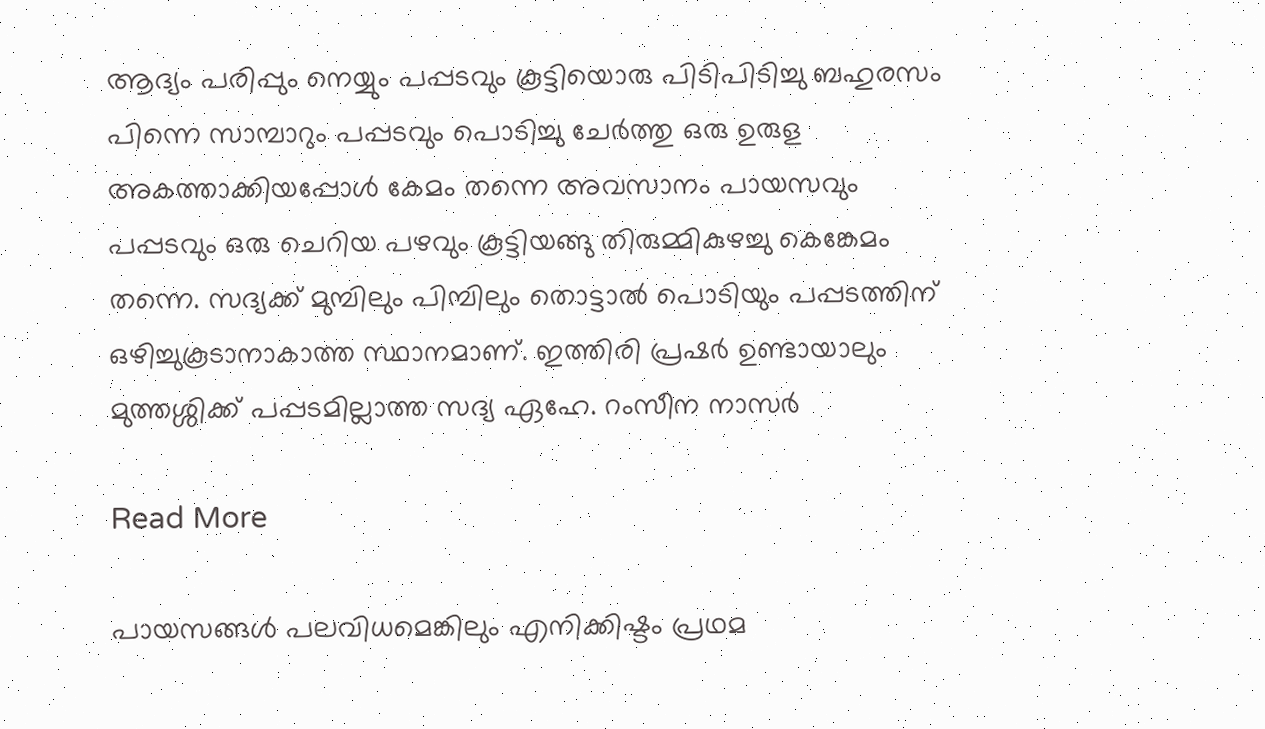ആദ്യം പരിപ്പും നെയ്യും പപ്പടവും കൂട്ടിയൊരു പിടിപിടിച്ചു ബഹുരസം പിന്നെ സാമ്പാറും പപ്പടവും പൊടിച്ചു ചേർത്തു ഒരു ഉരുള അകത്താക്കിയപ്പോൾ കേമം തന്നെ അവസാനം പായസവും പപ്പടവും ഒരു ചെറിയ പഴവും കൂട്ടിയങ്ങു തിരുമ്മികുഴച്ചു കെങ്കേമം തന്നെ. സദ്യക്ക് മുമ്പിലും പിമ്പിലും തൊട്ടാൽ പൊടിയും പപ്പടത്തിന് ഒഴിച്ചുകൂടാനാകാത്ത സ്ഥാനമാണ്. ഇത്തിരി പ്രഷർ ഉണ്ടായാലും മുത്തശ്ശിക്ക് പപ്പടമില്ലാത്ത സദ്യ ഏഹേ. റംസീന നാസർ

Read More

പായസങ്ങൾ പലവിധമെങ്കിലും എനിക്കിഷ്ടം പ്രഥമ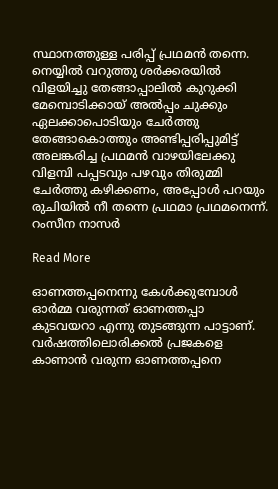സ്ഥാനത്തുള്ള പരിപ്പ് പ്രഥമൻ തന്നെ. നെയ്യിൽ വറുത്തു ശർക്കരയിൽ വിളയിച്ചു തേങ്ങാപ്പാലിൽ കുറുക്കി മേമ്പൊടിക്കായ്‌ അൽപ്പം ചുക്കും ഏലക്കാപൊടിയും ചേർത്തു തേങ്ങാകൊത്തും അണ്ടിപ്പരിപ്പുമിട്ട് അലങ്കരിച്ച പ്രഥമൻ വാഴയിലേക്കു വിളമ്പി പപ്പടവും പഴവും തിരുമ്മി ചേർത്തു കഴിക്കണം, അപ്പോൾ പറയും രുചിയിൽ നീ തന്നെ പ്രഥമാ പ്രഥമനെന്ന്. റംസീന നാസർ

Read More

ഓണത്തപ്പനെന്നു കേൾക്കുമ്പോൾ ഓർമ്മ വരുന്നത് ഓണത്തപ്പാ കുടവയറാ എന്നു തുടങ്ങുന്ന പാട്ടാണ്‌. വർഷത്തിലൊരിക്കൽ പ്രജകളെ കാണാൻ വരുന്ന ഓണത്തപ്പനെ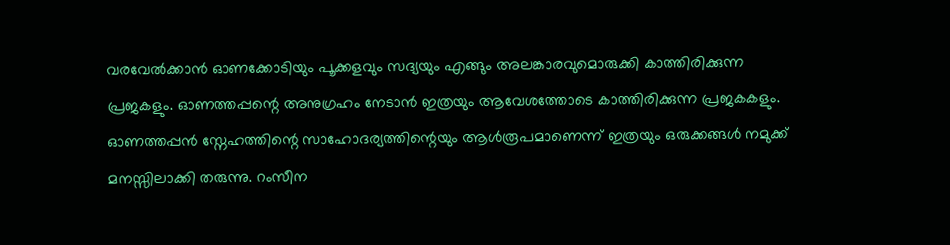വരവേൽക്കാൻ ഓണക്കോടിയും പൂക്കളവും സദ്യയും എങ്ങും അലങ്കാരവുമൊരുക്കി കാത്തിരിക്കുന്ന പ്രജകളും. ഓണത്തപ്പന്റെ അനുഗ്രഹം നേടാൻ ഇത്രയും ആവേശത്തോടെ കാത്തിരിക്കുന്ന പ്രജകകളും. ഓണത്തപ്പൻ സ്നേഹത്തിന്റെ സാഹോദര്യത്തിന്റെയും ആൾരൂപമാണെന്ന് ഇത്രയും ഒരുക്കങ്ങൾ നമുക്ക് മനസ്സിലാക്കി തരുന്നു. റംസീന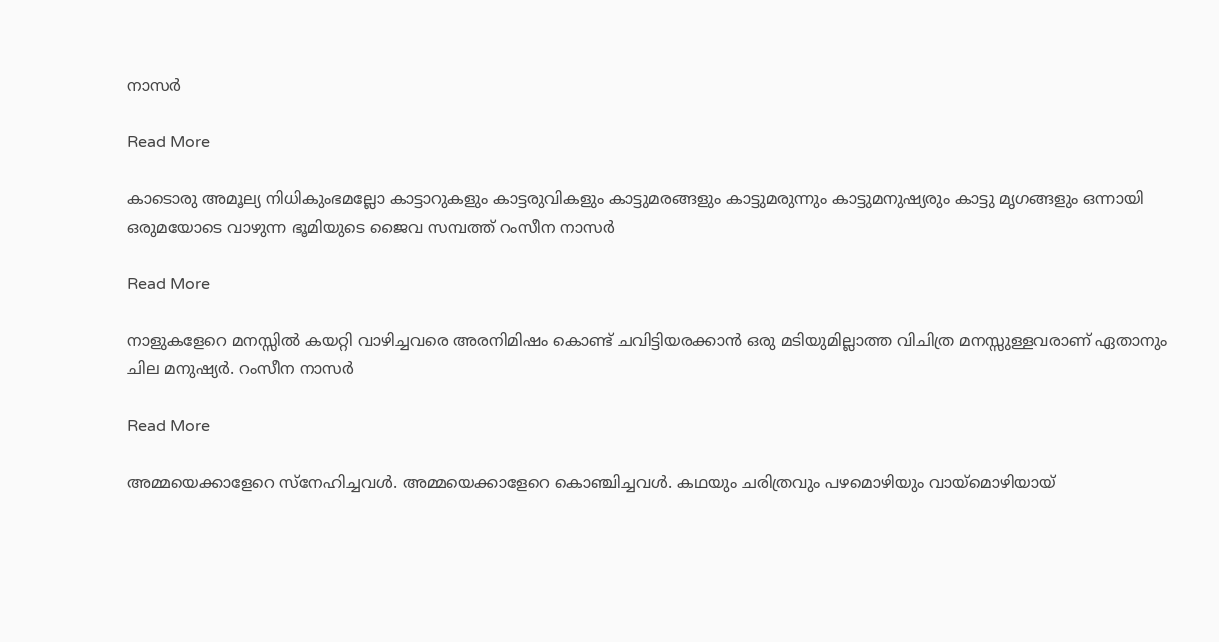നാസർ

Read More

കാടൊരു അമൂല്യ നിധികുംഭമല്ലോ കാട്ടാറുകളും കാട്ടരുവികളും കാട്ടുമരങ്ങളും കാട്ടുമരുന്നും കാട്ടുമനുഷ്യരും കാട്ടു മൃഗങ്ങളും ഒന്നായി ഒരുമയോടെ വാഴുന്ന ഭൂമിയുടെ ജൈവ സമ്പത്ത് റംസീന നാസർ

Read More

നാളുകളേറെ മനസ്സിൽ കയറ്റി വാഴിച്ചവരെ അരനിമിഷം കൊണ്ട് ചവിട്ടിയരക്കാൻ ഒരു മടിയുമില്ലാത്ത വിചിത്ര മനസ്സുള്ളവരാണ് ഏതാനും ചില മനുഷ്യർ. റംസീന നാസർ

Read More

അമ്മയെക്കാളേറെ സ്നേഹിച്ചവൾ. അമ്മയെക്കാളേറെ കൊഞ്ചിച്ചവൾ. കഥയും ചരിത്രവും പഴമൊഴിയും വായ്മൊഴിയായ്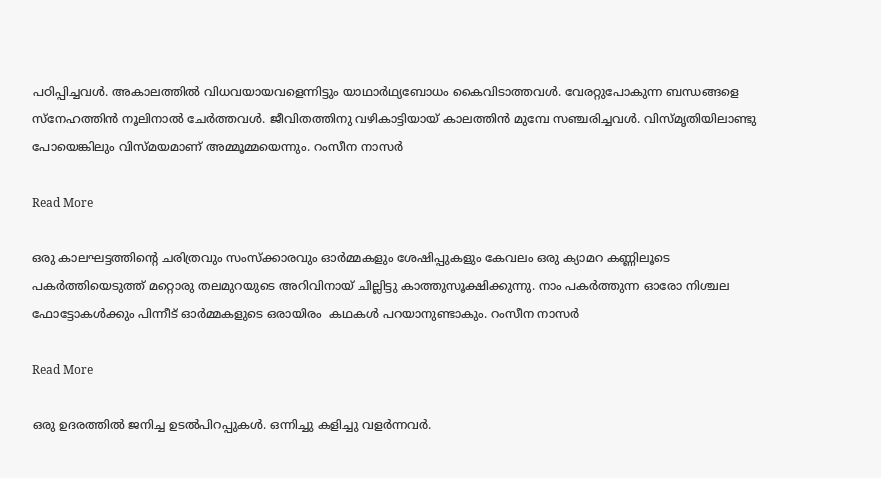പഠിപ്പിച്ചവൾ. അകാലത്തിൽ വിധവയായവളെന്നിട്ടും യാഥാർഥ്യബോധം കൈവിടാത്തവൾ. വേരറ്റുപോകുന്ന ബന്ധങ്ങളെ സ്നേഹത്തിൻ നൂലിനാൽ ചേർത്തവൾ. ജീവിതത്തിനു വഴികാട്ടിയായ് കാലത്തിൻ മുമ്പേ സഞ്ചരിച്ചവൾ. വിസ്‌മൃതിയിലാണ്ടു പോയെങ്കിലും വിസ്മയമാണ് അമ്മൂമ്മയെന്നും. റംസീന നാസർ

Read More

ഒരു കാലഘട്ടത്തിന്റെ ചരിത്രവും സംസ്ക്കാരവും ഓർമ്മകളും ശേഷിപ്പുകളും കേവലം ഒരു ക്യാമറ കണ്ണിലൂടെ പകർത്തിയെടുത്ത് മറ്റൊരു തലമുറയുടെ അറിവിനായ് ചില്ലിട്ടു കാത്തുസൂക്ഷിക്കുന്നു. നാം പകർത്തുന്ന ഓരോ നിശ്ചല ഫോട്ടോകൾക്കും പിന്നീട് ഓർമ്മകളുടെ ഒരായിരം ‌ കഥകൾ പറയാനുണ്ടാകും. റംസീന നാസർ

Read More

ഒരു ഉദരത്തിൽ ജനിച്ച ഉടൽപിറപ്പുകൾ. ഒന്നിച്ചു കളിച്ചു വളർന്നവർ.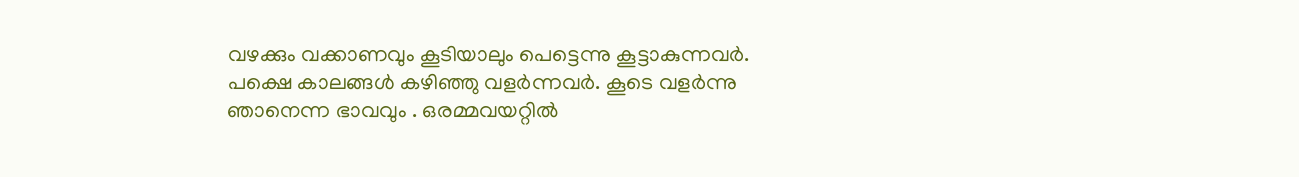വഴക്കും വക്കാണവും കൂടിയാലും പെട്ടെന്നു കൂട്ടാകുന്നവർ. പക്ഷെ കാലങ്ങൾ കഴിഞ്ഞു വളർന്നവർ. കൂടെ വളർന്നു ഞാനെന്ന ഭാവവും . ഒരമ്മവയറ്റിൽ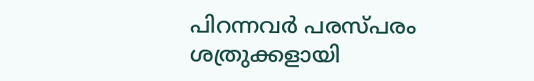പിറന്നവർ പരസ്പരം ശത്രുക്കളായി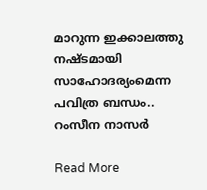മാറുന്ന ഇക്കാലത്തു നഷ്ടമായി സാഹോദര്യംമെന്ന പവിത്ര ബന്ധം.. റംസീന നാസർ

Read More